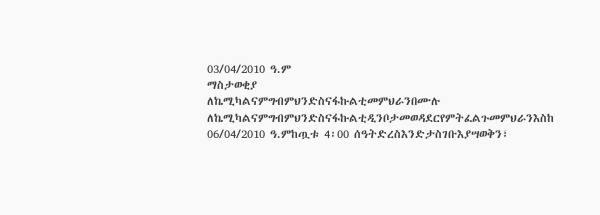03/04/2010 ዓ.ም
ማስታወቂያ
ለኬሚካልናምግብምህንድስናፋኩልቲመምህራንበሙሉ
ለኬሚካልናምግብምህንድስናፋኩልቲዲንቦታመወዳደርየምትፈልጉመምህራንእስከ 06/04/2010 ዓ.ምከጧቱ 4፡00 ሰዓትድረስእንድታስገቡእያሣወቅን፣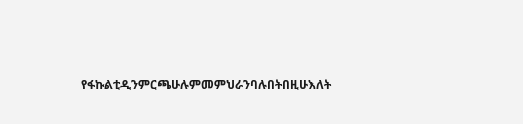የፋኩልቲዲንምርጫሁሉምመምህራንባሉበትበዚሁእለት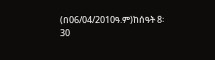(በ06/04/2010ዓ.ም)ከሰዓት 8፡30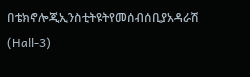በቴክኖሎጂኢንስቲትዩትየመሰብሰቢያአዳራሽ (Hall-3)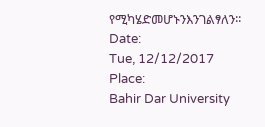የሚካሄድመሆኑንእንገልፃለን፡፡
Date:
Tue, 12/12/2017
Place:
Bahir Dar University